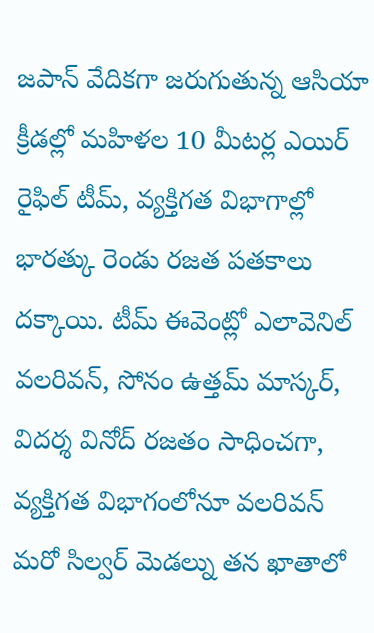జపాన్ వేదికగా జరుగుతున్న ఆసియా క్రీడల్లో మహిళల 10 మీటర్ల ఎయిర్ రైఫిల్ టీమ్, వ్యక్తిగత విభాగాల్లో భారత్కు రెండు రజత పతకాలు దక్కాయి. టీమ్ ఈవెంట్లో ఎలావెనిల్ వలరివన్, సోనం ఉత్తమ్ మాస్కర్, విదర్శ వినోద్ రజతం సాధించగా, వ్యక్తిగత విభాగంలోనూ వలరివన్ మరో సిల్వర్ మెడల్ను తన ఖాతాలో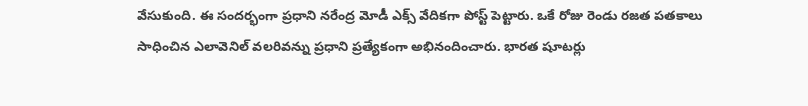వేసుకుంది. ఈ సందర్భంగా ప్రధాని నరేంద్ర మోడీ ఎక్స్ వేదికగా పోస్ట్ పెట్టారు. ఒకే రోజు రెండు రజత పతకాలు సాధించిన ఎలావెనిల్ వలరివన్ను ప్రధాని ప్రత్యేకంగా అభినందించారు. భారత షూటర్లు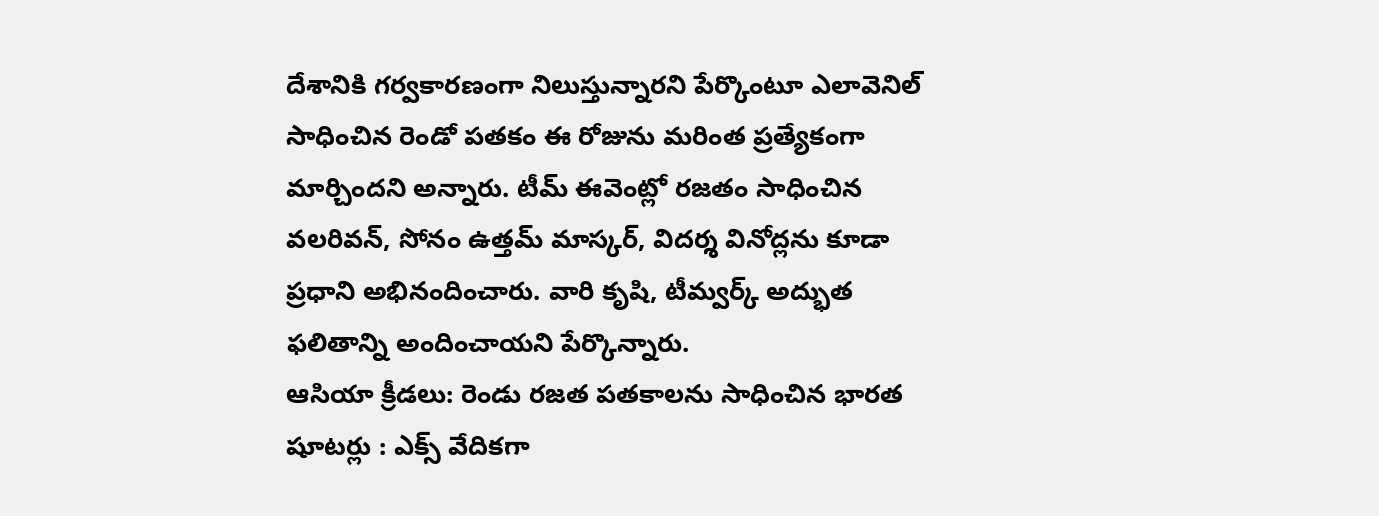దేశానికి గర్వకారణంగా నిలుస్తున్నారని పేర్కొంటూ ఎలావెనిల్ సాధించిన రెండో పతకం ఈ రోజును మరింత ప్రత్యేకంగా మార్చిందని అన్నారు. టీమ్ ఈవెంట్లో రజతం సాధించిన వలరివన్, సోనం ఉత్తమ్ మాస్కర్, విదర్శ వినోద్లను కూడా ప్రధాని అభినందించారు. వారి కృషి, టీమ్వర్క్ అద్భుత ఫలితాన్ని అందించాయని పేర్కొన్నారు.
ఆసియా క్రీడలు: రెండు రజత పతకాలను సాధించిన భారత షూటర్లు : ఎక్స్ వేదికగా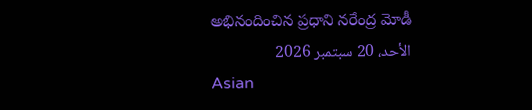అభినందించిన ప్రధాని నరేంద్ర మోడీ
الأحد، 20 سبتمبر 2026
Asian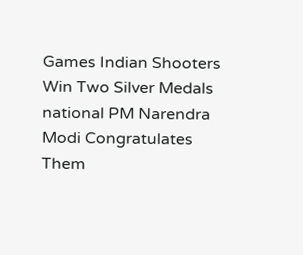Games Indian Shooters Win Two Silver Medals national PM Narendra Modi Congratulates Them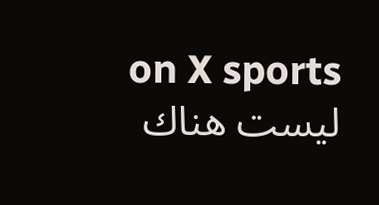on X sports
ليست هناك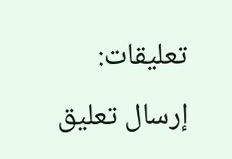تعليقات:
إرسال تعليق